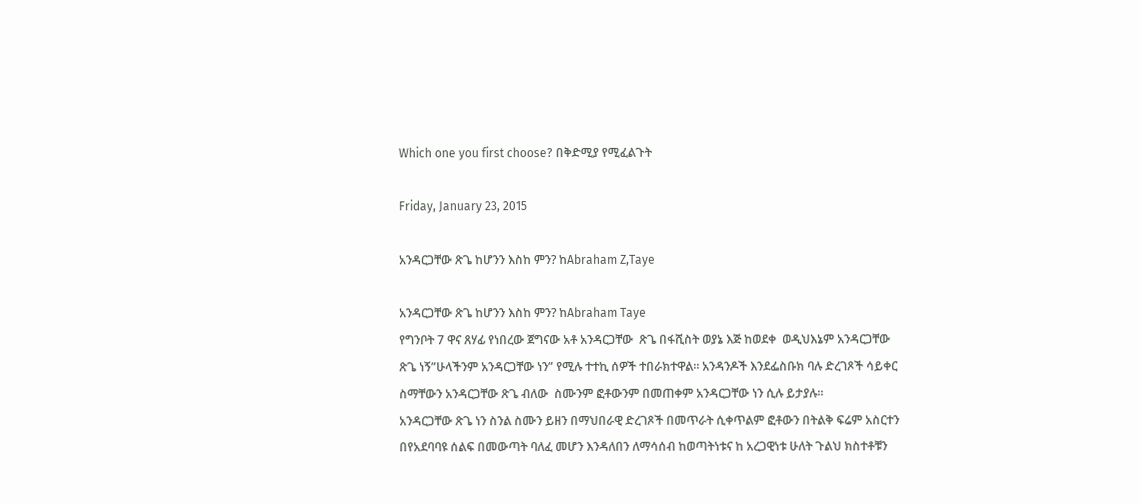Which one you first choose? በቅድሚያ የሚፈልጉት

Friday, January 23, 2015

አንዳርጋቸው ጽጌ ከሆንን እስከ ምን? ከAbraham Z,Taye

አንዳርጋቸው ጽጌ ከሆንን እስከ ምን? ከAbraham Taye
የግንቦት 7 ዋና ጸሃፊ የነበረው ጀግናው አቶ አንዳርጋቸው  ጽጌ በፋሺስት ወያኔ እጅ ከወደቀ  ወዲህእኔም አንዳርጋቸው ጽጌ ነኝ”ሁላችንም አንዳርጋቸው ነን” የሚሉ ተተኪ ሰዎች ተበራክተዋል። አንዳንዶች እንደፌስቡክ ባሉ ድረገጾች ሳይቀር ስማቸውን አንዳርጋቸው ጽጌ ብለው  ስሙንም ፎቶውንም በመጠቀም አንዳርጋቸው ነን ሲሉ ይታያሉ።
አንዳርጋቸው ጽጌ ነን ስንል ስሙን ይዘን በማህበራዊ ድረገጾች በመጥራት ሲቀጥልም ፎቶውን በትልቅ ፍሬም አስርተን በየአደባባዩ ሰልፍ በመውጣት ባለፈ መሆን እንዳለበን ለማሳሰብ ከወጣትነቱና ከ አረጋዊነቱ ሁለት ጉልህ ክስተቶቹን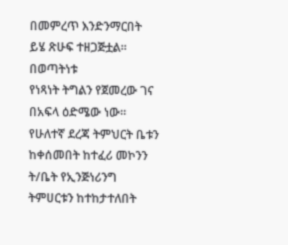በመምረጥ እንድንማርበት  ይሄ ጽሁፍ ተዘጋጅቷል።
በወጣትነቱ
የነጻነት ትግልን የጀመረው ገና በአፍላ ዕድሜው ነው። የሁለተኛ ደረጃ ትምህርት ቤቱን ከቀሰመበት ከተፈሪ መኮንን ት/ቤት የኢንጅነሪንግ ትምሀርቱን ከተከታተለበት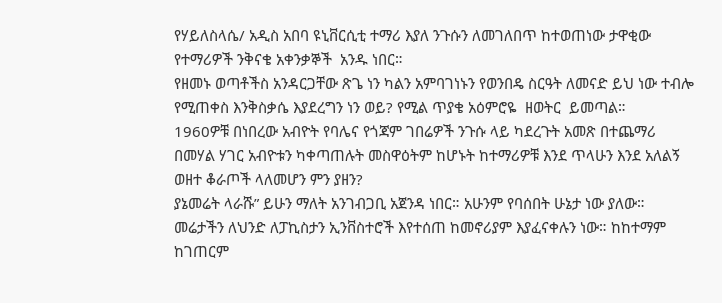የሃይለስላሴ/ አዲስ አበባ ዩኒቨርሲቲ ተማሪ እያለ ንጉሱን ለመገለበጥ ከተወጠነው ታዋቂው የተማሪዎች ንቅናቄ አቀንቃኞች  አንዱ ነበር።
የዘመኑ ወጣቶችስ አንዳርጋቸው ጽጌ ነን ካልን አምባገነኑን የወንበዴ ስርዓት ለመናድ ይህ ነው ተብሎ የሚጠቀስ እንቅስቃሴ እያደረግን ነን ወይ? የሚል ጥያቄ አዕምሮዬ  ዘወትር  ይመጣል።
1960ዎቹ በነበረው አብዮት የባሌና የጎጃም ገበሬዎች ንጉሱ ላይ ካደረጉት አመጽ በተጨማሪ በመሃል ሃገር አብዮቱን ካቀጣጠሉት መስዋዕትም ከሆኑት ከተማሪዎቹ እንደ ጥላሁን እንደ አለልኝ ወዘተ ቆራጦች ላለመሆን ምን ያዘን?
ያኔመሬት ላራሹ” ይሁን ማለት አንገብጋቢ አጀንዳ ነበር። አሁንም የባሰበት ሁኔታ ነው ያለው። መሬታችን ለህንድ ለፓኪስታን ኢንቨስተሮች እየተሰጠ ከመኖሪያም እያፈናቀሉን ነው። ከከተማም ከገጠርም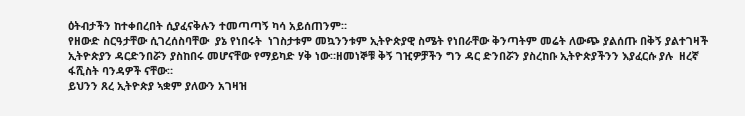ዕትብታችን ከተቀበረበት ሲያፈናቅሉን ተመጣጣኝ ካሳ አይሰጠንም።
የዘውድ ስርዓታቸው ሲገረሰስባቸው  ያኔ የነበሩት  ነገስታቱም መኳንንቱም ኢትዮጵያዊ ስሜት የነበራቸው ቅንጣትም መሬት ለውጭ ያልሰጡ በቅኝ ያልተገዛች ኢትዮጵያን ዳርድንበሯን ያስከበሩ መሆናቸው የማይካድ ሃቅ ነው።ዘመነኞቹ ቅኝ ገዢዎቻችን ግን ዳር ድንበሯን ያስረከቡ ኢትዮጵያችንን እያፈርሱ ያሉ  ዘረኛ ፋሺስት ባንዳዎች ናቸው።
ይህንን ጸረ ኢትዮጵያ ኣቋም ያለውን አገዛዝ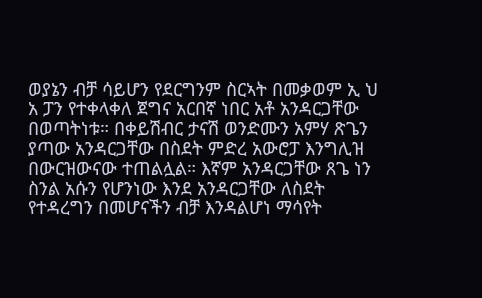ወያኔን ብቻ ሳይሆን የደርግንም ስርኣት በመቃወም ኢ ህ አ ፓን የተቀላቀለ ጀግና አርበኛ ነበር አቶ አንዳርጋቸው በወጣትነቱ። በቀይሽብር ታናሽ ወንድሙን አምሃ ጽጌን ያጣው አንዳርጋቸው በስደት ምድረ አውሮፓ እንግሊዝ በውርዝውናው ተጠልሏል። እኛም አንዳርጋቸው ጸጌ ነን ስንል አሱን የሆንነው እንደ አንዳርጋቸው ለስደት የተዳረግን በመሆናችን ብቻ እንዳልሆነ ማሳየት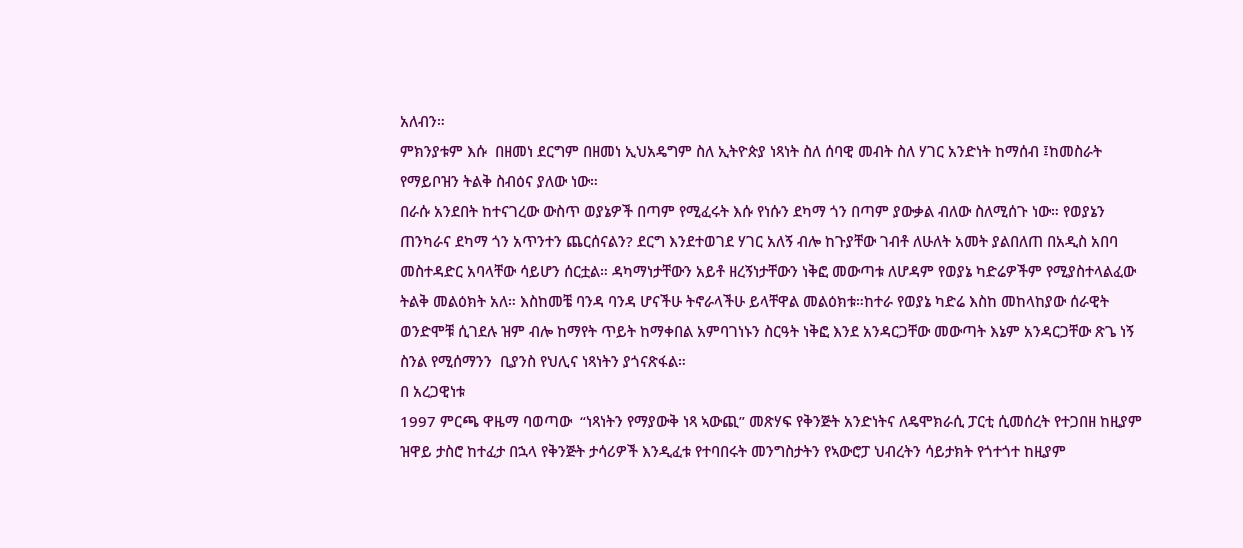አለብን።
ምክንያቱም እሱ  በዘመነ ደርግም በዘመነ ኢህአዴግም ስለ ኢትዮጵያ ነጻነት ስለ ሰባዊ መብት ስለ ሃገር አንድነት ከማሰብ ፤ከመስራት የማይቦዝን ትልቅ ስብዕና ያለው ነው።
በራሱ አንደበት ከተናገረው ውስጥ ወያኔዎች በጣም የሚፈሩት እሱ የነሱን ደካማ ጎን በጣም ያውቃል ብለው ስለሚሰጉ ነው። የወያኔን ጠንካራና ደካማ ጎን አጥንተን ጨርሰናልን? ደርግ እንደተወገደ ሃገር አለኝ ብሎ ከጉያቸው ገብቶ ለሁለት አመት ያልበለጠ በአዲስ አበባ መስተዳድር አባላቸው ሳይሆን ሰርቷል። ዳካማነታቸውን አይቶ ዘረኝነታቸውን ነቅፎ መውጣቱ ለሆዳም የወያኔ ካድሬዎችም የሚያስተላልፈው ትልቅ መልዕክት አለ። እስከመቼ ባንዳ ባንዳ ሆናችሁ ትኖራላችሁ ይላቸዋል መልዕክቱ።ከተራ የወያኔ ካድሬ እስከ መከላከያው ሰራዊት ወንድሞቹ ሲገደሉ ዝም ብሎ ከማየት ጥይት ከማቀበል አምባገነኑን ስርዓት ነቅፎ እንደ አንዳርጋቸው መውጣት እኔም አንዳርጋቸው ጽጌ ነኝ ስንል የሚሰማንን  ቢያንስ የህሊና ነጻነትን ያጎናጽፋል።
በ አረጋዊነቱ
1997 ምርጫ ዋዜማ ባወጣው  “ነጻነትን የማያውቅ ነጻ ኣውጪ” መጽሃፍ የቅንጅት አንድነትና ለዴሞክራሲ ፓርቲ ሲመሰረት የተጋበዘ ከዚያም ዝዋይ ታስሮ ከተፈታ በኋላ የቅንጅት ታሳሪዎች እንዲፈቱ የተባበሩት መንግስታትን የኣውሮፓ ህብረትን ሳይታክት የጎተጎተ ከዚያም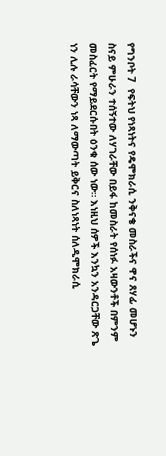የግንቦት 7  የፍትህ የነጻነትና የዴሞክራሲ ንቅናቄ መስራችና ዋና ጸሃፊ መሆኑን ስናይ ምሁራን ተሰኝተው ለሃገራቸው በይፋ ከመስራት የሰነፉ አዛውንቶች በምንም መስፈርት የማይደርሱበት ዕንቁ ሰው ነው። እነዚህ ሰዎች እንኳን አንዳርጋቸው ጽጌ ነን ሊሉ ራሳቸውን ነጻ ለማውጣት ይቅርና ስለነጻነት ሰለዲሞክራሲ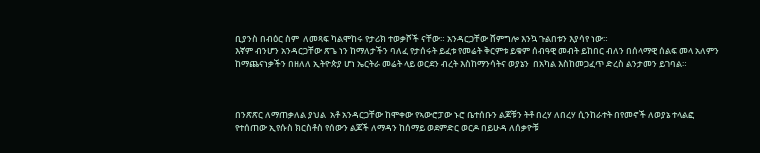ቢያንስ በብዕር ስም  ለመጻፍ ካልሞከሩ የታሪክ ተወቃሾች ናቸው። አንዳርጋቸው ሸምግሎ እንኳ ጉልበቱን እያሳየ ነው።
እኛም ብንሆን አንዳርጋቸው ጽጌ ነን ከማለታችን ባለፈ የታሰሩት ይፈቱ የመሬት ቅርምቱ ይቁም ሰብዓዊ መብት ይከበር ብለን በሰላማዊ ሰልፍ መላ አለምን ከማጨናነቃችን በዘለለ ኢትዮጵያ ሆነ ኤርትራ መሬት ላይ ወርደን ብረት እስከማንሳትና ወያኔን  በአካል እስከመጋፈጥ ድረስ ልንታመን ይገባል።



በንጽጽር ለማጠቃለል ያህል  አቶ አንዳርጋቸው ከሞቀው የኣውሮፓው ኑሮ ቤተሰቡን ልጆቹን ትቶ በረሃ ለበረሃ ሲንከራተት በየመኖች ለወያኔ ተላልፎ የተሰጠው ኢየሱስ ክርስቶስ የሰውን ልጆች ለማዳን ከሰማይ ወደምድር ወርዶ በይሁዳ ለሰቃዮቹ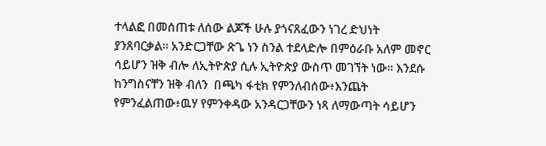ተላልፎ በመሰጠቱ ለሰው ልጆች ሁሉ ያጎናጸፈውን ነገረ ድህነት ያንጸባርቃል። አንድርጋቸው ጽጌ ነን ስንል ተደላድሎ በምዕራቡ አለም መኖር ሳይሆን ዝቅ ብሎ ለኢትዮጵያ ሲሉ ኢትዮጵያ ውስጥ መገኘት ነው። እንደሱ ከንግስናቸን ዝቅ ብለን  በጫካ ፋቲክ የምንለብሰው፥እንጨት የምንፈልጠው፥ዉሃ የምንቀዳው አንዳርጋቸውን ነጻ ለማውጣት ሳይሆን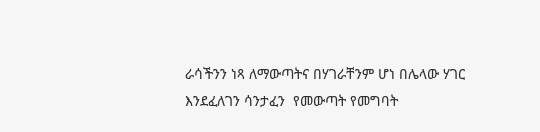ራሳችንን ነጻ ለማውጣትና በሃገራቸንም ሆነ በሌላው ሃገር እንደፈለገን ሳንታፈን  የመውጣት የመግባት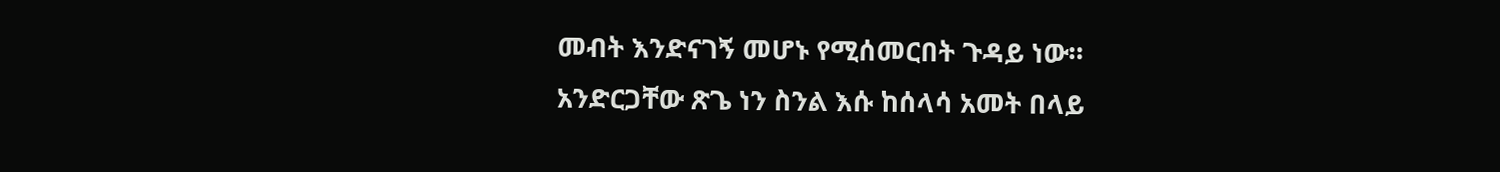መብት እንድናገኝ መሆኑ የሚሰመርበት ጉዳይ ነው።
አንድርጋቸው ጽጌ ነን ስንል እሱ ከሰላሳ አመት በላይ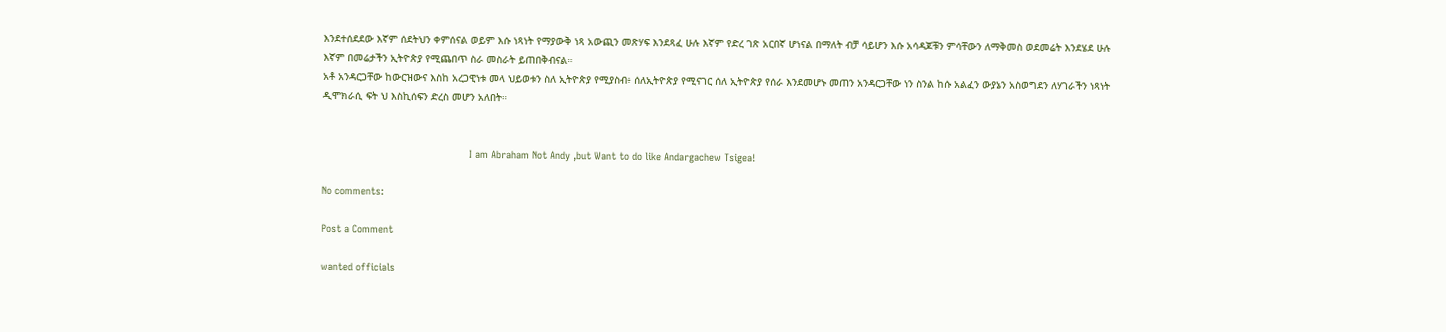እንደተሰደደው እኛም ሰደትህን ቀምሰናል ወይም እሱ ነጻነት የማያውቅ ነጻ አውጪን መጽሃፍ እንደጻፈ ሁሉ እኛም የድረ ገጽ አርበኛ ሆነናል በማለት ብቻ ሳይሆን እሱ አሳዳጆቹን ምሳቸውን ለማቅመስ ወደመሬት እንደሄደ ሁሉ እኛም በመሬታችን ኢትዮጵያ የሚጨበጥ ስራ መስራት ይጠበቅብናል።
አቶ አንዳርጋቸው ከውርዝውና እስከ አረጋዊነቱ መላ ህይወቱን ስለ ኢትዮጵያ የሚያስብ፥ ሰለኢትዮጵያ የሚናገር ሰለ ኢትዮጵያ የሰራ እንደመሆኑ መጠን አንዳርጋቸው ነን ስንል ከሱ አልፈን ውያኔን አስወግደን ለሃገራችን ነጻነት ዲሞክራሲ ፍት ህ እስኪሰፍን ድረስ መሆን አለበት።


                                                 I am Abraham Not Andy ,but Want to do like Andargachew Tsigea!

No comments:

Post a Comment

wanted officials